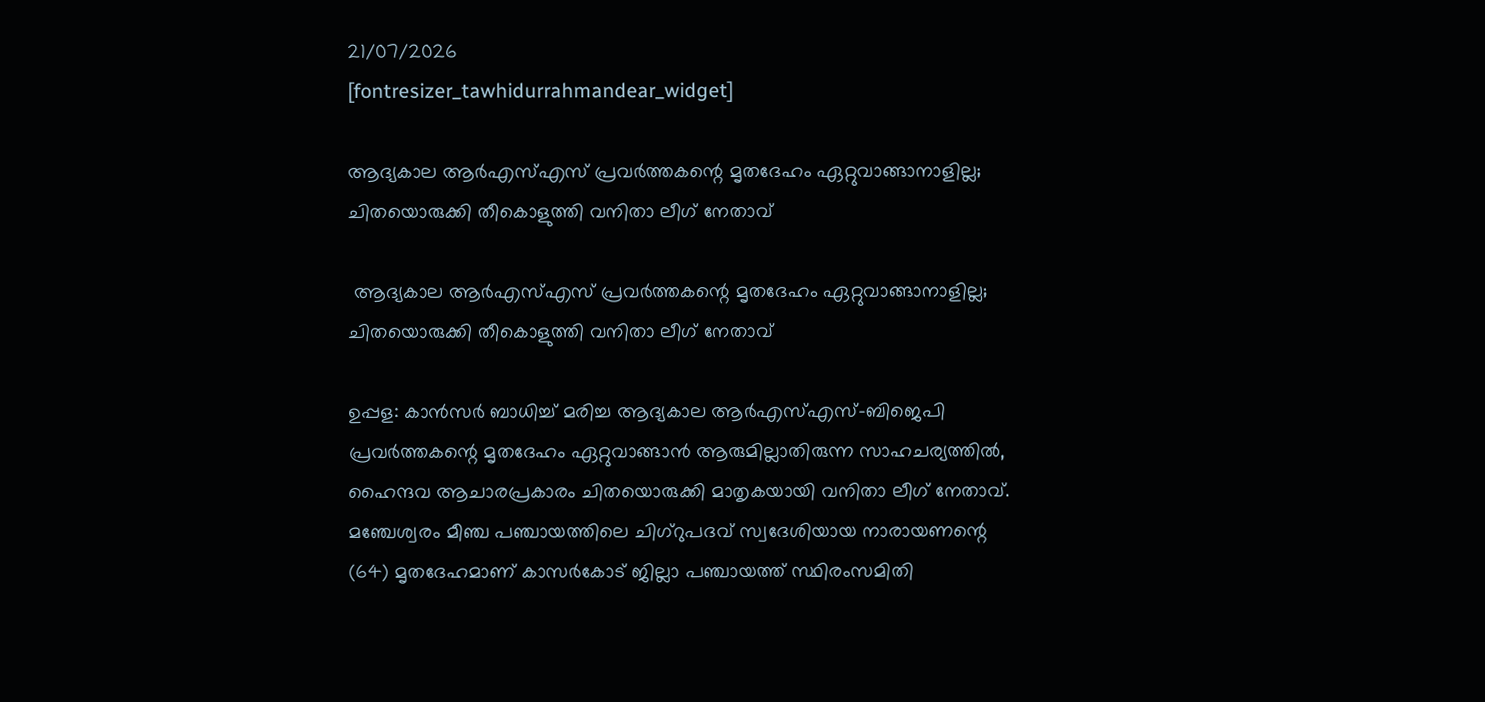21/07/2026
[fontresizer_tawhidurrahmandear_widget]

ആദ്യകാല ആർഎസ്എസ് പ്രവർത്തകന്റെ മൃതദേഹം ഏറ്റുവാങ്ങാനാളില്ല; ചിതയൊരുക്കി തീകൊളുത്തി വനിതാ ലീഗ് നേതാവ്

 ആദ്യകാല ആർഎസ്എസ് പ്രവർത്തകന്റെ മൃതദേഹം ഏറ്റുവാങ്ങാനാളില്ല; ചിതയൊരുക്കി തീകൊളുത്തി വനിതാ ലീഗ് നേതാവ്

ഉപ്പള: കാൻസർ ബാധിച്ച് മരിച്ച ആദ്യകാല ആർഎസ്എസ്-ബിജെപി പ്രവർത്തകന്റെ മൃതദേഹം ഏറ്റുവാങ്ങാൻ ആരുമില്ലാതിരുന്ന സാഹചര്യത്തിൽ, ഹൈന്ദവ ആചാരപ്രകാരം ചിതയൊരുക്കി മാതൃകയായി വനിതാ ലീഗ് നേതാവ്. മഞ്ചേശ്വരം മീഞ്ച പഞ്ചായത്തിലെ ചിഗ്‌റുപദവ് സ്വദേശിയായ നാരായണന്റെ (64) മൃതദേഹമാണ് കാസർകോട് ജില്ലാ പഞ്ചായത്ത് സ്ഥിരംസമിതി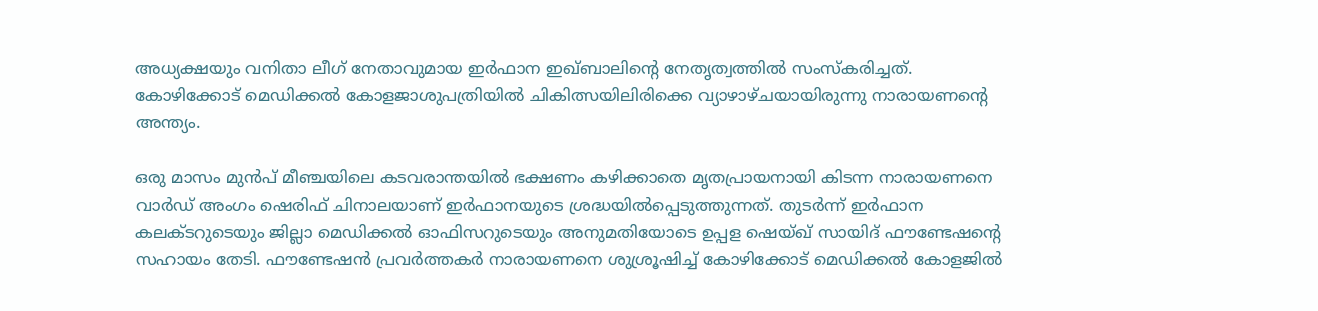അധ്യക്ഷയും വനിതാ ലീഗ് നേതാവുമായ ഇർഫാന ഇഖ്ബാലിന്റെ നേതൃത്വത്തിൽ സംസ്‌കരിച്ചത്. കോഴിക്കോട് മെഡിക്കൽ കോളജാശുപത്രിയിൽ ചികിത്സയിലിരിക്കെ വ്യാഴാഴ്ചയായിരുന്നു നാരായണന്റെ അന്ത്യം.

ഒരു മാസം മുൻപ് മീഞ്ചയിലെ കടവരാന്തയിൽ ഭക്ഷണം കഴിക്കാതെ മൃതപ്രായനായി കിടന്ന നാരായണനെ വാർഡ് അംഗം ഷെരിഫ് ചിനാലയാണ് ഇർഫാനയുടെ ശ്രദ്ധയിൽപ്പെടുത്തുന്നത്. തുടർന്ന് ഇർഫാന കലക്ടറുടെയും ജില്ലാ മെഡിക്കൽ ഓഫിസറുടെയും അനുമതിയോടെ ഉപ്പള ഷെയ്ഖ് സായിദ് ഫൗണ്ടേഷന്റെ സഹായം തേടി. ഫൗണ്ടേഷൻ പ്രവർത്തകർ നാരായണനെ ശുശ്രൂഷിച്ച് കോഴിക്കോട് മെഡിക്കൽ കോളജിൽ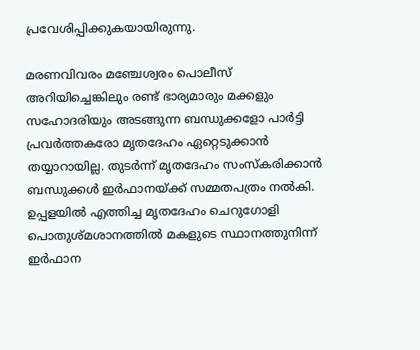പ്രവേശിപ്പിക്കുകയായിരുന്നു.

മരണവിവരം മഞ്ചേശ്വരം പൊലീസ് അറിയിച്ചെങ്കിലും രണ്ട് ഭാര്യമാരും മക്കളും സഹോദരിയും അടങ്ങുന്ന ബന്ധുക്കളോ പാർട്ടി പ്രവർത്തകരോ മൃതദേഹം ഏറ്റെടുക്കാൻ തയ്യാറായില്ല. തുടർന്ന് മൃതദേഹം സംസ്‌കരിക്കാൻ ബന്ധുക്കൾ ഇർഫാനയ്ക്ക് സമ്മതപത്രം നൽകി. ഉപ്പളയിൽ എത്തിച്ച മൃതദേഹം ചെറുഗോളി പൊതുശ്മശാനത്തിൽ മകളുടെ സ്ഥാനത്തുനിന്ന് ഇർഫാന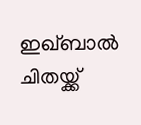ഇഖ്ബാൽ ചിതയ്ക്ക്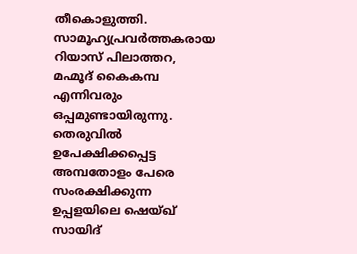തീകൊളുത്തി. സാമൂഹ്യപ്രവർത്തകരായ റിയാസ് പിലാത്തറ, മഹ്മൂദ് കൈകമ്പ എന്നിവരും ഒപ്പമുണ്ടായിരുന്നു. തെരുവിൽ ഉപേക്ഷിക്കപ്പെട്ട അമ്പതോളം പേരെ സംരക്ഷിക്കുന്ന ഉപ്പളയിലെ ഷെയ്ഖ് സായിദ്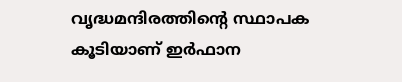വൃദ്ധമന്ദിരത്തിന്റെ സ്ഥാപക കൂടിയാണ് ഇർഫാന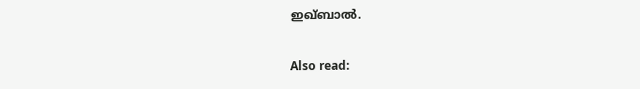ഇഖ്ബാൽ.

Also read: